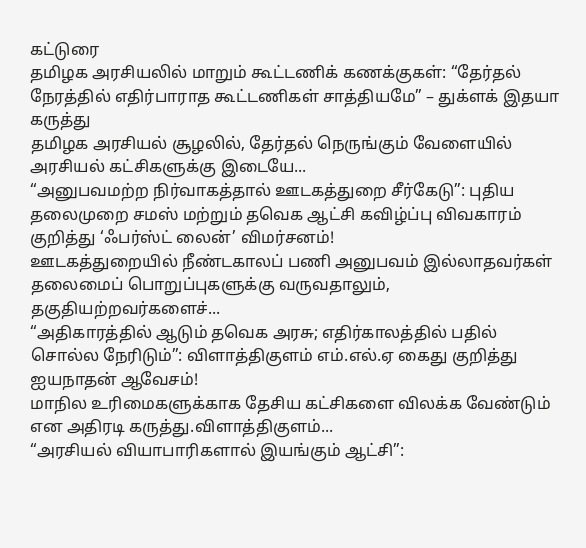கட்டுரை
தமிழக அரசியலில் மாறும் கூட்டணிக் கணக்குகள்: “தேர்தல் நேரத்தில் எதிர்பாராத கூட்டணிகள் சாத்தியமே” – துக்ளக் இதயா கருத்து
தமிழக அரசியல் சூழலில், தேர்தல் நெருங்கும் வேளையில் அரசியல் கட்சிகளுக்கு இடையே...
“அனுபவமற்ற நிர்வாகத்தால் ஊடகத்துறை சீர்கேடு”: புதிய தலைமுறை சமஸ் மற்றும் தவெக ஆட்சி கவிழ்ப்பு விவகாரம் குறித்து ‘ஃபர்ஸ்ட் லைன்’ விமர்சனம்!
ஊடகத்துறையில் நீண்டகாலப் பணி அனுபவம் இல்லாதவர்கள் தலைமைப் பொறுப்புகளுக்கு வருவதாலும், தகுதியற்றவர்களைச்...
“அதிகாரத்தில் ஆடும் தவெக அரசு; எதிர்காலத்தில் பதில் சொல்ல நேரிடும்”: விளாத்திகுளம் எம்.எல்.ஏ கைது குறித்து ஐயநாதன் ஆவேசம்!
மாநில உரிமைகளுக்காக தேசிய கட்சிகளை விலக்க வேண்டும் என அதிரடி கருத்து.விளாத்திகுளம்...
“அரசியல் வியாபாரிகளால் இயங்கும் ஆட்சி”: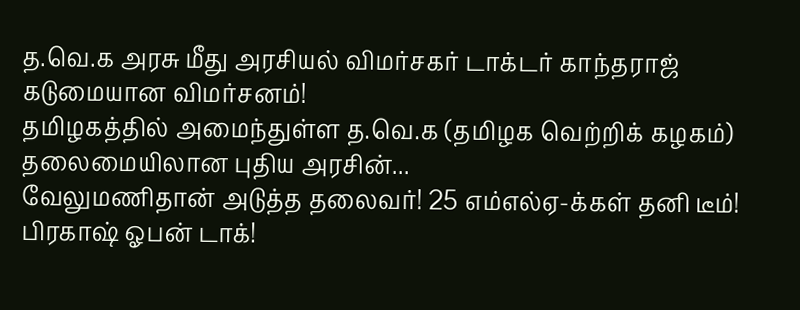த.வெ.க அரசு மீது அரசியல் விமர்சகர் டாக்டர் காந்தராஜ் கடுமையான விமர்சனம்!
தமிழகத்தில் அமைந்துள்ள த.வெ.க (தமிழக வெற்றிக் கழகம்) தலைமையிலான புதிய அரசின்...
வேலுமணிதான் அடுத்த தலைவர்! 25 எம்எல்ஏ-க்கள் தனி டீம்! பிரகாஷ் ஓபன் டாக்!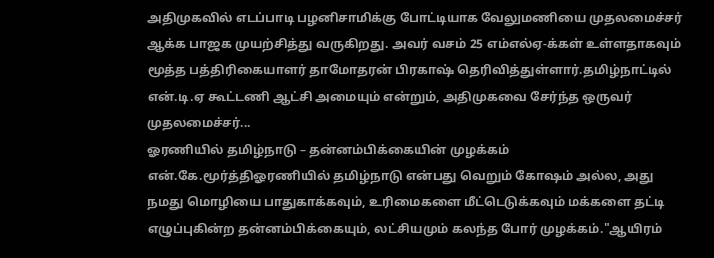அதிமுகவில் எடப்பாடி பழனிசாமிக்கு போட்டியாக வேலுமணியை முதலமைச்சர் ஆக்க பாஜக முயற்சித்து வருகிறது. அவர் வசம் 25 எம்எல்ஏ-க்கள் உள்ளதாகவும் மூத்த பத்திரிகையாளர் தாமோதரன் பிரகாஷ் தெரிவித்துள்ளார்.தமிழ்நாட்டில் என்.டி.ஏ கூட்டணி ஆட்சி அமையும் என்றும், அதிமுகவை சேர்ந்த ஒருவர் முதலமைச்சர்...
ஓரணியில் தமிழ்நாடு – தன்னம்பிக்கையின் முழக்கம்
என்.கே.மூர்த்திஓரணியில் தமிழ்நாடு என்பது வெறும் கோஷம் அல்ல, அது நமது மொழியை பாதுகாக்கவும், உரிமைகளை மீட்டெடுக்கவும் மக்களை தட்டி எழுப்புகின்ற தன்னம்பிக்கையும், லட்சியமும் கலந்த போர் முழக்கம்."ஆயிரம்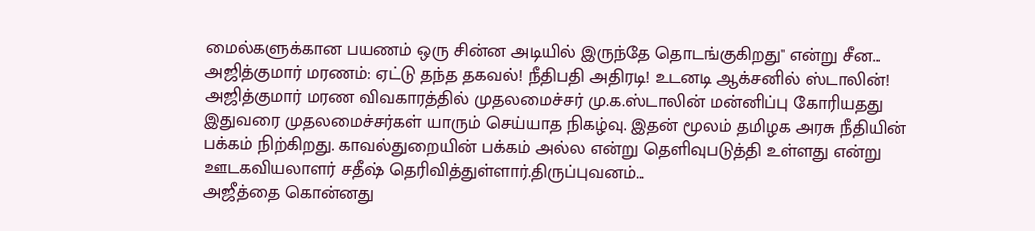மைல்களுக்கான பயணம் ஒரு சின்ன அடியில் இருந்தே தொடங்குகிறது" என்று சீன...
அஜித்குமார் மரணம்: ஏட்டு தந்த தகவல்! நீதிபதி அதிரடி! உடனடி ஆக்சனில் ஸ்டாலின்!
அஜித்குமார் மரண விவகாரத்தில் முதலமைச்சர் மு.க.ஸ்டாலின் மன்னிப்பு கோரியதது இதுவரை முதலமைச்சர்கள் யாரும் செய்யாத நிகழ்வு. இதன் மூலம் தமிழக அரசு நீதியின் பக்கம் நிற்கிறது. காவல்துறையின் பக்கம் அல்ல என்று தெளிவுபடுத்தி உள்ளது என்று ஊடகவியலாளர் சதீஷ் தெரிவித்துள்ளார்.திருப்புவனம்...
அஜீத்தை கொன்னது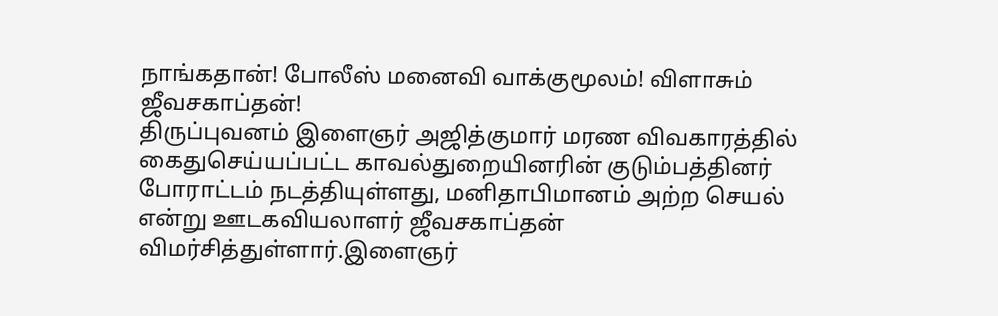நாங்கதான்! போலீஸ் மனைவி வாக்குமூலம்! விளாசும் ஜீவசகாப்தன்!
திருப்புவனம் இளைஞர் அஜித்குமார் மரண விவகாரத்தில் கைதுசெய்யப்பட்ட காவல்துறையினரின் குடும்பத்தினர் போராட்டம் நடத்தியுள்ளது, மனிதாபிமானம் அற்ற செயல் என்று ஊடகவியலாளர் ஜீவசகாப்தன் விமர்சித்துள்ளார்.இளைஞர்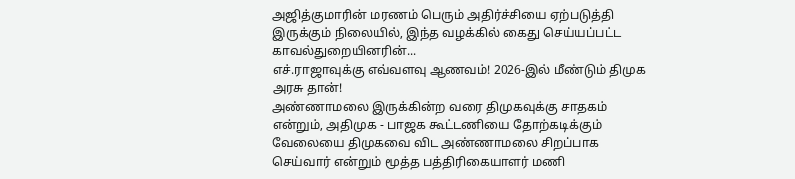அஜித்குமாரின் மரணம் பெரும் அதிர்ச்சியை ஏற்படுத்தி இருக்கும் நிலையில், இந்த வழக்கில் கைது செய்யப்பட்ட காவல்துறையினரின்...
எச்.ராஜாவுக்கு எவ்வளவு ஆணவம்! 2026-இல் மீண்டும் திமுக அரசு தான்!
அண்ணாமலை இருக்கின்ற வரை திமுகவுக்கு சாதகம் என்றும், அதிமுக - பாஜக கூட்டணியை தோற்கடிக்கும் வேலையை திமுகவை விட அண்ணாமலை சிறப்பாக செய்வார் என்றும் மூத்த பத்திரிகையாளர் மணி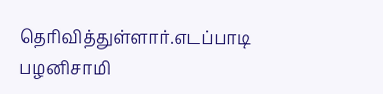தெரிவித்துள்ளார்.எடப்பாடி பழனிசாமி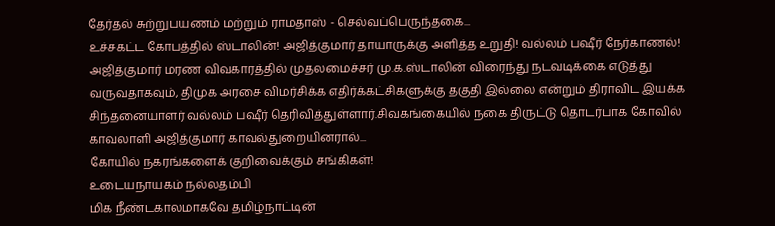தேர்தல் சுற்றுபயணம் மற்றும் ராமதாஸ் - செல்வப்பெருந்தகை...
உச்சகட்ட கோபத்தில் ஸ்டாலின்! அஜித்குமார் தாயாருக்கு அளித்த உறுதி! வல்லம் பஷீர் நேர்காணல்!
அஜித்குமார் மரண விவகாரத்தில் முதலமைச்சர் மு.க.ஸ்டாலின் விரைந்து நடவடிக்கை எடுத்து வருவதாகவும், திமுக அரசை விமர்சிக்க எதிர்க்கட்சிகளுக்கு தகுதி இல்லை என்றும் திராவிட இயக்க சிந்தனையாளர் வல்லம் பஷீர் தெரிவித்துள்ளார்.சிவகங்கையில் நகை திருட்டு தொடர்பாக கோவில் காவலாளி அஜித்குமார் காவல்துறையினரால்...
கோயில் நகரங்களைக் குறிவைக்கும் சங்கிகள்!
உடையநாயகம் நல்லதம்பி
மிக நீண்டகாலமாகவே தமிழ்நாட்டின்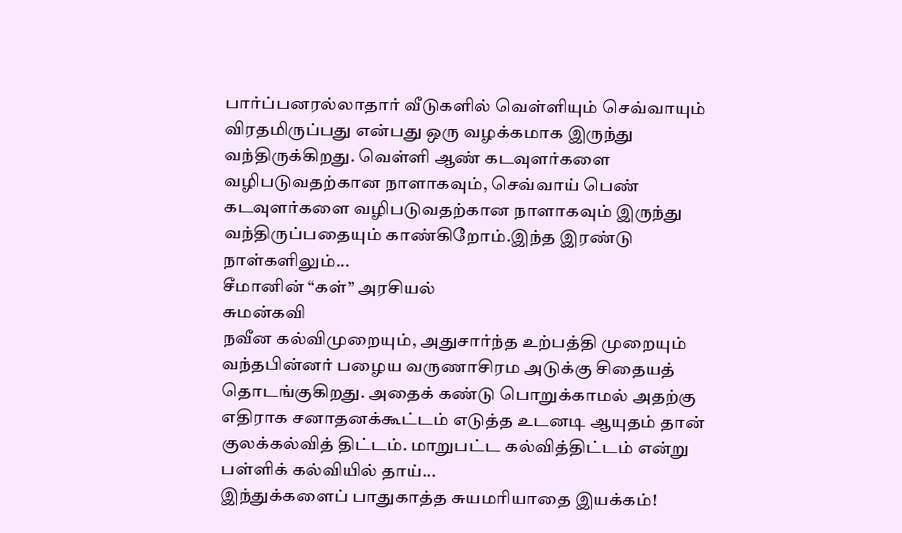பார்ப்பனரல்லாதார் வீடுகளில் வெள்ளியும் செவ்வாயும் விரதமிருப்பது என்பது ஒரு வழக்கமாக இருந்து வந்திருக்கிறது. வெள்ளி ஆண் கடவுளர்களை வழிபடுவதற்கான நாளாகவும், செவ்வாய் பெண் கடவுளர்களை வழிபடுவதற்கான நாளாகவும் இருந்து வந்திருப்பதையும் காண்கிறோம்.இந்த இரண்டு நாள்களிலும்...
சீமானின் “கள்” அரசியல்
சுமன்கவி
நவீன கல்விமுறையும், அதுசார்ந்த உற்பத்தி முறையும் வந்தபின்னர் பழைய வருணாசிரம அடுக்கு சிதையத் தொடங்குகிறது. அதைக் கண்டு பொறுக்காமல் அதற்கு எதிராக சனாதனக்கூட்டம் எடுத்த உடனடி ஆயுதம் தான் குலக்கல்வித் திட்டம். மாறுபட்ட கல்வித்திட்டம் என்று பள்ளிக் கல்வியில் தாய்...
இந்துக்களைப் பாதுகாத்த சுயமரியாதை இயக்கம்!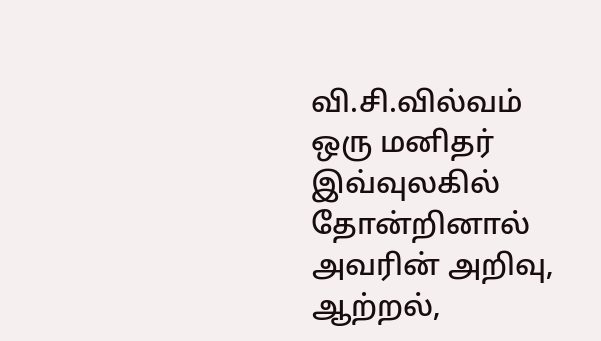வி.சி.வில்வம்
ஒரு மனிதர் இவ்வுலகில் தோன்றினால் அவரின் அறிவு, ஆற்றல்,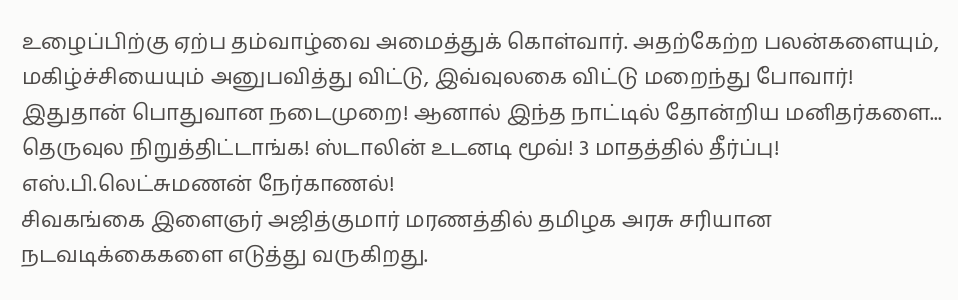உழைப்பிற்கு ஏற்ப தம்வாழ்வை அமைத்துக் கொள்வார். அதற்கேற்ற பலன்களையும், மகிழ்ச்சியையும் அனுபவித்து விட்டு, இவ்வுலகை விட்டு மறைந்து போவார்! இதுதான் பொதுவான நடைமுறை! ஆனால் இந்த நாட்டில் தோன்றிய மனிதர்களை...
தெருவுல நிறுத்திட்டாங்க! ஸ்டாலின் உடனடி மூவ்! 3 மாதத்தில் தீர்ப்பு! எஸ்.பி.லெட்சுமணன் நேர்காணல்!
சிவகங்கை இளைஞர் அஜித்குமார் மரணத்தில் தமிழக அரசு சரியான நடவடிக்கைகளை எடுத்து வருகிறது.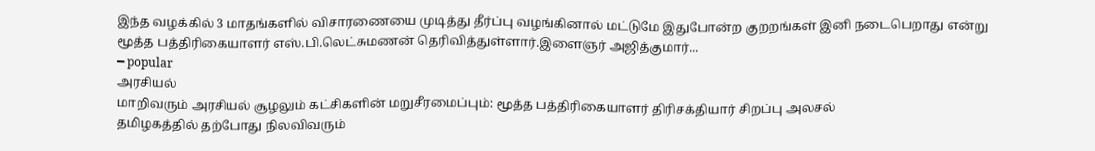இந்த வழக்கில் 3 மாதங்களில் விசாரணையை முடித்து தீர்ப்பு வழங்கினால் மட்டுமே இதுபோன்ற குறறங்கள் இனி நடைபெறாது என்று மூத்த பத்திரிகையாளர் எஸ்.பி.லெட்சுமணன் தெரிவித்துள்ளார்.இளைஞர் அஜித்குமார்...
━ popular
அரசியல்
மாறிவரும் அரசியல் சூழலும் கட்சிகளின் மறுசீரமைப்பும்: மூத்த பத்திரிகையாளர் திரிசக்தியார் சிறப்பு அலசல்
தமிழகத்தில் தற்போது நிலவிவரும்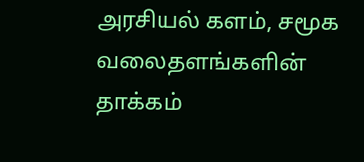அரசியல் களம், சமூக வலைதளங்களின் தாக்கம்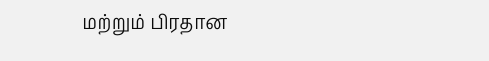மற்றும் பிரதான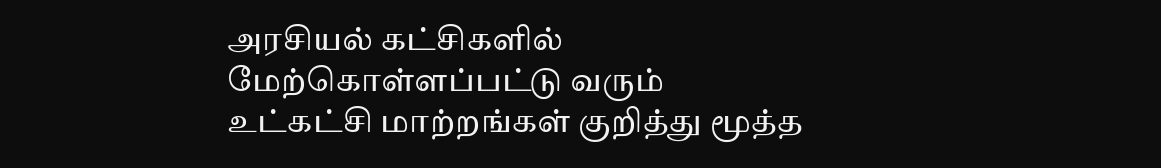அரசியல் கட்சிகளில் மேற்கொள்ளப்பட்டு வரும் உட்கட்சி மாற்றங்கள் குறித்து மூத்த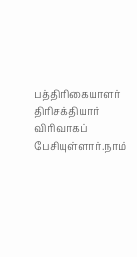பத்திரிகையாளர் திரிசக்தியார் விரிவாகப் பேசியுள்ளார்.நாம்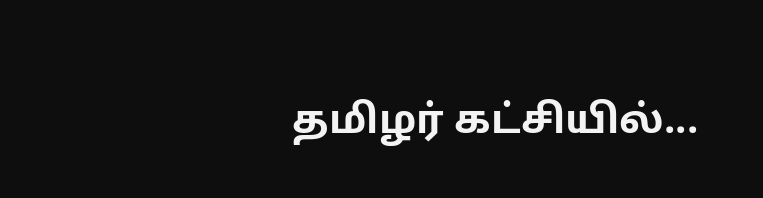தமிழர் கட்சியில்...